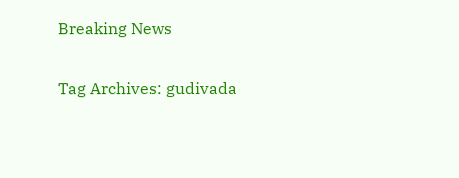Breaking News

Tag Archives: gudivada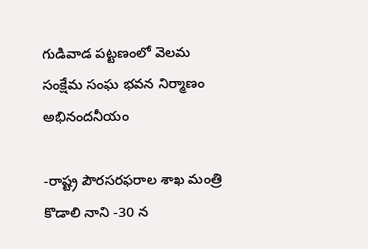గుడివాడ పట్టణంలో వెలమ సంక్షేమ సంఘ భవన నిర్మాణం అభినందనీయం

-రాష్ట్ర పౌరసరఫరాల శాఖ మంత్రి కొడాలి నాని -30 న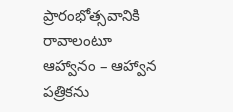ప్రారంభోత్సవానికి రావాలంటూ ఆహ్వానం – ఆహ్వాన పత్రికను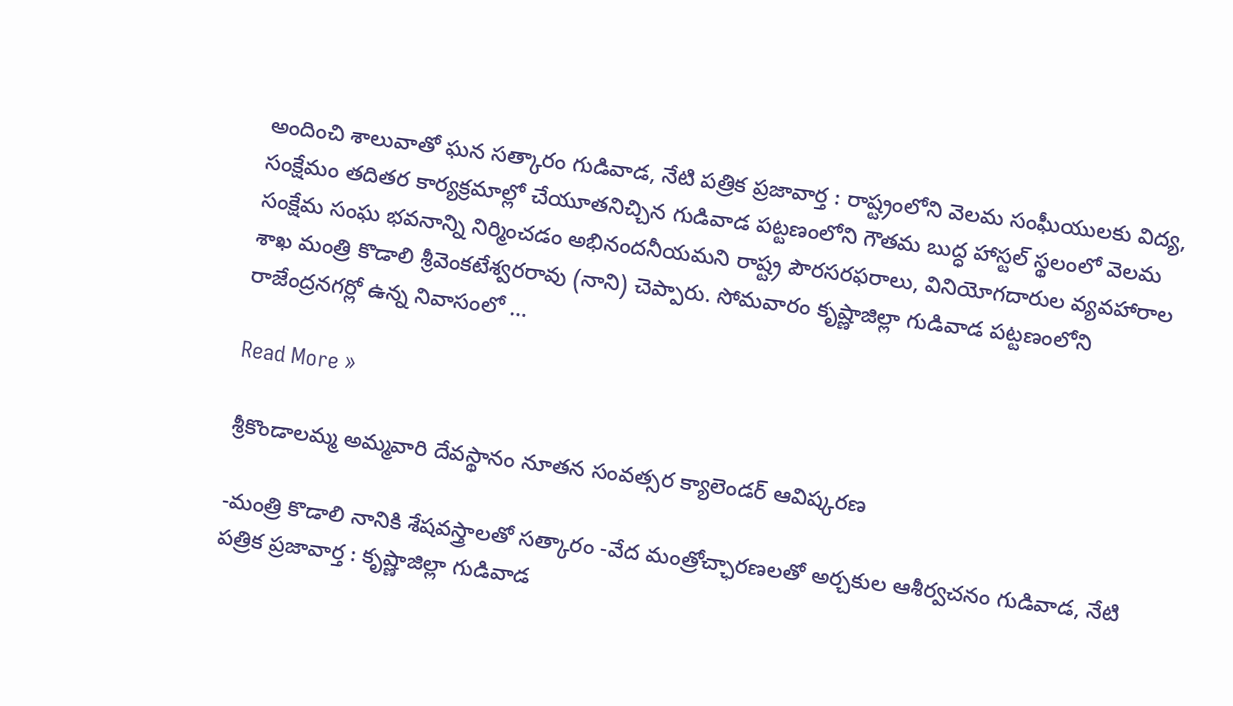అందించి శాలువాతో ఘన సత్కారం గుడివాడ, నేటి పత్రిక ప్రజావార్త : రాష్ట్రంలోని వెలమ సంఘీయులకు విద్య, సంక్షేమం తదితర కార్యక్రమాల్లో చేయూతనిచ్చిన గుడివాడ పట్టణంలోని గౌతమ బుద్ధ హాస్టల్ స్థలంలో వెలమ సంక్షేమ సంఘ భవనాన్ని నిర్మించడం అభినందనీయమని రాష్ట్ర పౌరసరఫరాలు, వినియోగదారుల వ్యవహారాల శాఖ మంత్రి కొడాలి శ్రీవెంకటేశ్వరరావు (నాని) చెప్పారు. సోమవారం కృష్ణాజిల్లా గుడివాడ పట్టణంలోని రాజేంద్రనగర్లో ఉన్న నివాసంలో …

Read More »

శ్రీకొండాలమ్మ అమ్మవారి దేవస్థానం నూతన సంవత్సర క్యాలెండర్ ఆవిష్కరణ

-మంత్రి కొడాలి నానికి శేషవస్త్రాలతో సత్కారం -వేద మంత్రోచ్ఛారణలతో అర్చకుల ఆశీర్వచనం గుడివాడ, నేటి పత్రిక ప్రజావార్త : కృష్ణాజిల్లా గుడివాడ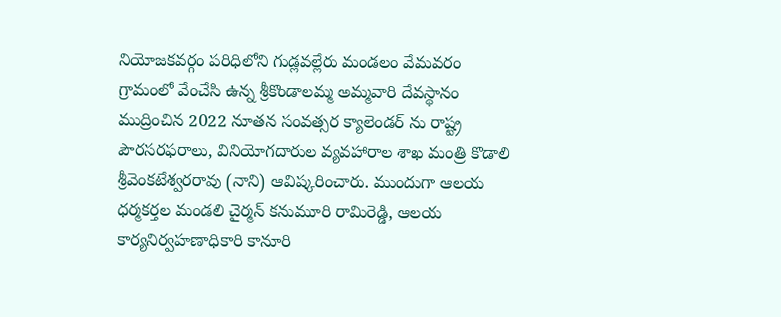నియోజకవర్గం పరిధిలోని గుడ్లవల్లేరు మండలం వేమవరం గ్రామంలో వేంచేసి ఉన్న శ్రీకొండాలమ్మ అమ్మవారి దేవస్థానం ముద్రించిన 2022 నూతన సంవత్సర క్యాలెండర్ ను రాష్ట్ర పౌరసరఫరాలు, వినియోగదారుల వ్యవహారాల శాఖ మంత్రి కొడాలి శ్రీవెంకటేశ్వరరావు (నాని) ఆవిష్కరించారు. ముందుగా ఆలయ ధర్మకర్తల మండలి చైర్మన్ కనుమూరి రామిరెడ్డి, ఆలయ కార్యనిర్వహణాధికారి కానూరి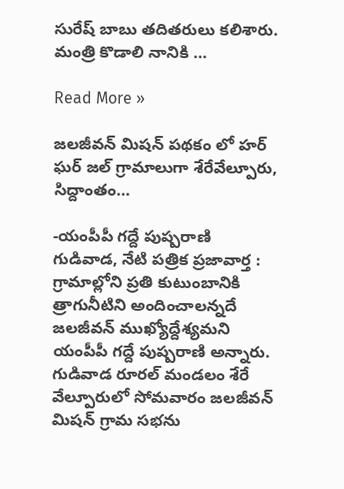సురేష్ బాబు తదితరులు కలిశారు. మంత్రి కొడాలి నానికి …

Read More »

జలజీవన్ మిషన్ పథకం లో హర్ ఘర్ జల్ గ్రామాలుగా శేరేవేల్పూరు, సిద్దాంతం…

-యంపీపీ గద్దే పుష్పరాణి గుడివాడ, నేటి పత్రిక ప్రజావార్త : గ్రామాల్లోని ప్రతి కుటుంబానికి త్రాగునీటిని అందించాలన్నదే జలజీవన్ ముఖ్యోద్దేశ్యమని యంపీపీ గద్దే పుష్పరాణి అన్నారు. గుడివాడ రూరల్ మండలం శేరే వేల్పూరులో సోమవారం జలజీవన్ మిషన్ గ్రామ సభను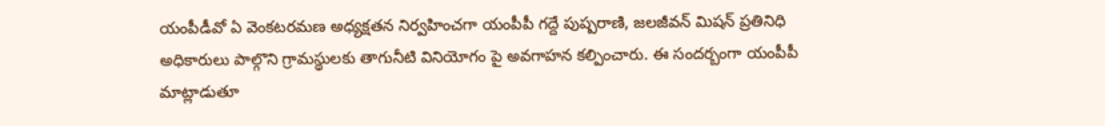యంపీడీవో ఏ వెంకటరమణ అధ్యక్షతన నిర్వహించగా యంపీపీ గద్దే పుష్పరాణి, జలజీవన్ మిషన్ ప్రతినిధి అధికారులు పాల్గొని గ్రామస్థులకు తాగునీటి వినియోగం పై అవగాహన కల్పించారు. ఈ సందర్బంగా యంపీపీ మాట్లాడుతూ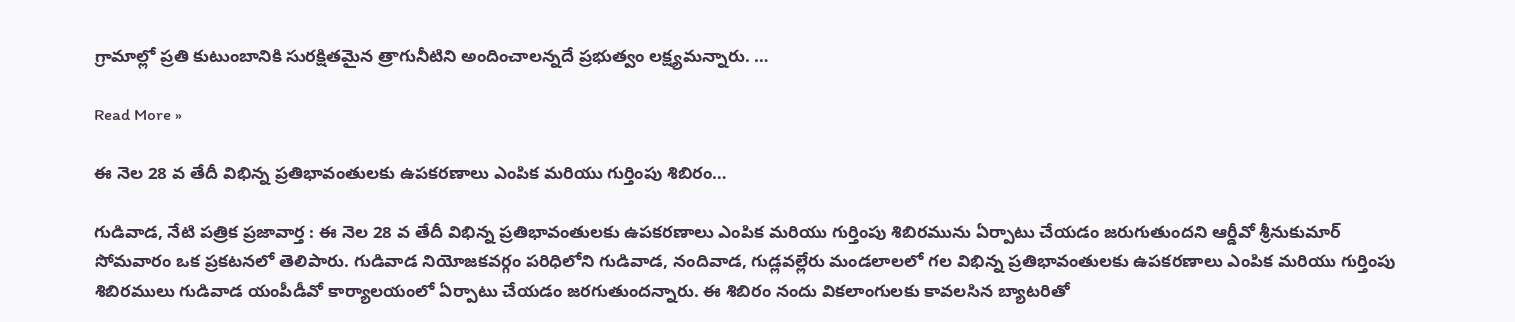గ్రామాల్లో ప్రతి కుటుంబానికి సురక్షితమైన త్రాగునీటిని అందించాలన్నదే ప్రభుత్వం లక్ష్యమన్నారు. …

Read More »

ఈ నెల 28 వ తేదీ విభిన్న ప్రతిభావంతులకు ఉపకరణాలు ఎంపిక మరియు గుర్తింపు శిబిరం…

గుడివాడ, నేటి పత్రిక ప్రజావార్త : ఈ నెల 28 వ తేదీ విభిన్న ప్రతిభావంతులకు ఉపకరణాలు ఎంపిక మరియు గుర్తింపు శిబిరమును ఏర్పాటు చేయడం జరుగుతుందని ఆర్డీవో శ్రీనుకుమార్ సోమవారం ఒక ప్రకటనలో తెలిపారు. గుడివాడ నియోజకవర్గం పరిధిలోని గుడివాడ, నందివాడ, గుడ్లవల్లేరు మండలాలలో గల విభిన్న ప్రతిభావంతులకు ఉపకరణాలు ఎంపిక మరియు గుర్తింపు శిబిరములు గుడివాడ యంపీడీవో కార్యాలయంలో ఏర్పాటు చేయడం జరగుతుందన్నారు. ఈ శిబిరం నందు వికలాంగులకు కావలసిన బ్యాటరితో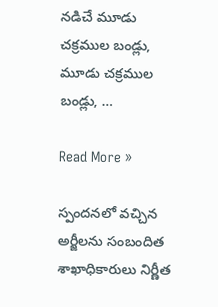నడిచే మూడు చక్రముల బండ్లు, మూడు చక్రముల బండ్లు, …

Read More »

స్పందనలో వచ్చిన అర్జీలను సంబందిత శాఖాధికారులు నిర్ణీత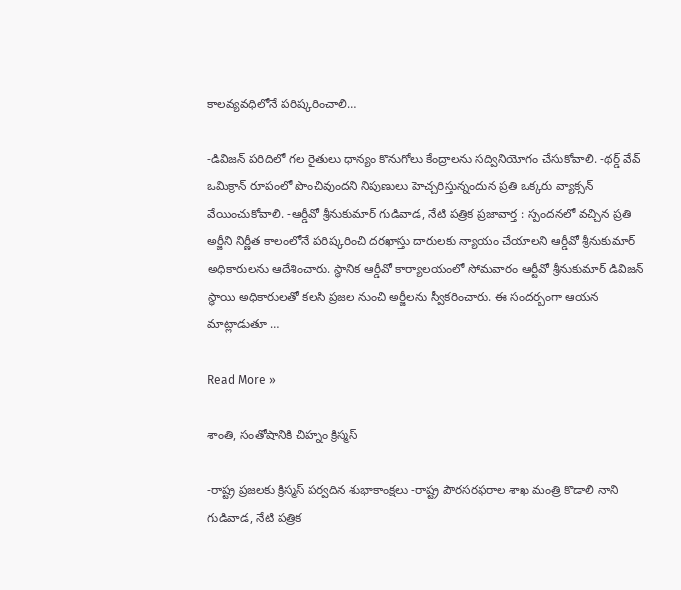కాలవ్యవధిలోనే పరిష్కరించాలి…

-డివిజన్ పరిదిలో గల రైతులు ధాన్యం కొనుగోలు కేంద్రాలను సద్వినియోగం చేసుకోవాలి. -థర్డ్ వేవ్ ఒమిక్రాన్ రూపంలో పొంచివుందని నిపుణులు హెచ్చరిస్తున్నందున ప్రతి ఒక్కరు వ్యాక్సన్ వేయించుకోవాలి. -ఆర్డీవో శ్రీనుకుమార్ గుడివాడ, నేటి పత్రిక ప్రజావార్త : స్పందనలో వచ్చిన ప్రతి అర్జీని నిర్ణీత కాలంలోనే పరిష్కరించి దరఖాస్తు దారులకు న్యాయం చేయాలని ఆర్డీవో శ్రీనుకుమార్ అధికారులను ఆదేశించారు. స్థానిక ఆర్డీవో కార్యాలయంలో సోమవారం ఆర్టీవో శ్రీనుకుమార్ డివిజన్ స్థాయి అధికారులతో కలసి ప్రజల నుంచి అర్జీలను స్వీకరించారు. ఈ సందర్బంగా ఆయన మాట్లాడుతూ …

Read More »

శాంతి, సంతోషానికి చిహ్నం క్రిస్మస్

-రాష్ట్ర ప్రజలకు క్రిస్మస్ పర్వదిన శుభాకాంక్షలు -రాష్ట్ర పౌరసరఫరాల శాఖ మంత్రి కొడాలి నాని గుడివాడ, నేటి పత్రిక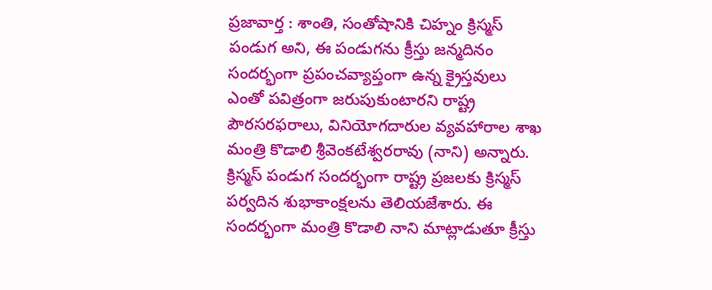ప్రజావార్త : శాంతి, సంతోషానికి చిహ్నం క్రిస్మస్ పండుగ అని, ఈ పండుగను క్రీస్తు జన్మదినం సందర్భంగా ప్రపంచవ్యాప్తంగా ఉన్న క్రైస్తవులు ఎంతో పవిత్రంగా జరుపుకుంటారని రాష్ట్ర పౌరసరఫరాలు, వినియోగదారుల వ్యవహారాల శాఖ మంత్రి కొడాలి శ్రీవెంకటేశ్వరరావు (నాని) అన్నారు. క్రిస్మస్ పండుగ సందర్భంగా రాష్ట్ర ప్రజలకు క్రిస్మస్ పర్వదిన శుభాకాంక్షలను తెలియజేశారు. ఈ సందర్భంగా మంత్రి కొడాలి నాని మాట్లాడుతూ క్రీస్తు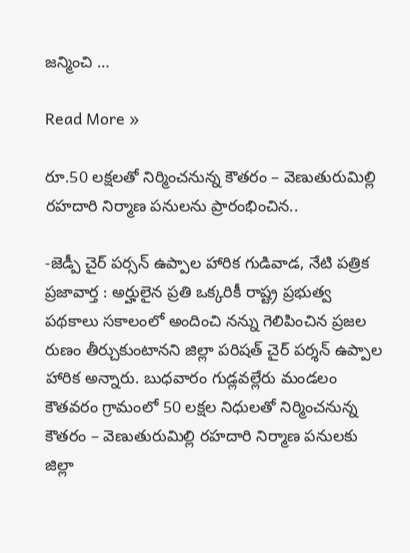జన్మించి …

Read More »

రూ.50 లక్షలతో నిర్మించనున్న కౌతరం – వెణుతురుమిల్లి రహదారి నిర్మాణ పనులను ప్రారంభించిన..

-జెడ్పీ చైర్ పర్సన్ ఉప్పాల హారిక గుడివాడ, నేటి పత్రిక ప్రజావార్త : అర్హులైన ప్రతి ఒక్కరికీ రాష్ట్ర ప్రభుత్వ పథకాలు సకాలంలో అందించి నన్ను గెలిపించిన ప్రజల రుణం తీర్చుకుంటానని జిల్లా పరిషత్ చైర్ పర్శన్ ఉప్పాల హారిక అన్నారు. బుధవారం గుడ్లవల్లేరు మండలం కౌతవరం గ్రామంలో 50 లక్షల నిధులతో నిర్మించనున్న కౌతరం – వెణుతురుమిల్లి రహదారి నిర్మాణ పనులకు జిల్లా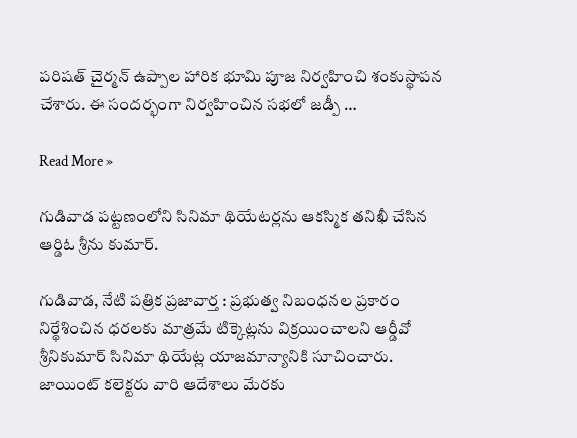పరిషత్ చైర్మన్ ఉప్పాల హారిక భూమి పూజ నిర్వహించి శంకుస్థాపన చేశారు. ఈ సందర్భంగా నిర్వహించిన సభలో జడ్పీ …

Read More »

గుడివాడ పట్టణంలోని సినిమా థియేటర్లను ఆకస్మిక తనిఖీ చేసిన ఆర్డిఓ శ్రీను కుమార్.

గుడివాడ, నేటి పత్రిక ప్రజావార్త : ప్రభుత్వ నిబంధనల ప్రకారం నిర్థేశించిన ధరలకు మాత్రమే టిక్కెట్లను విక్రయించాలని ఆర్డీవో శ్రీనికుమార్ సినిమా థియేట్ల యాజమాన్యానికి సూచించారు. జాయింట్ కలెక్టరు వారి ఆదేశాలు మేరకు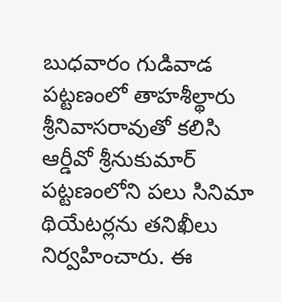బుధవారం గుడివాడ పట్టణంలో తాహశీల్థారు శ్రీనివాసరావుతో కలిసి ఆర్డీవో శ్రీనుకుమార్ పట్టణంలోని పలు సినిమా థియేటర్లను తనిఖీలు నిర్వహించారు. ఈ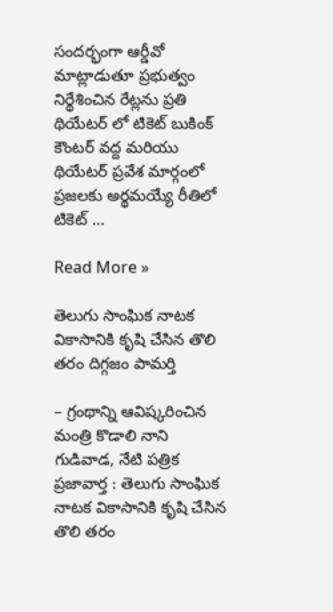సందర్భంగా ఆర్డీవో మాట్లాడుతూ ప్రభుత్వం నిర్థేశించిన రేట్లను ప్రతి థియేటర్ లో టికెట్ బుకింక్ కౌంటర్ వద్ద మరియు థియేటర్ ప్రవేశ మార్గంలో ప్రజలకు అర్థమయ్యే రీతిలో టికెట్ …

Read More »

తెలుగు సాంఘిక నాటక వికాసానికి కృషి చేసిన తొలి తరం దిగ్గజం పామర్తి

– గ్రంథాన్ని ఆవిష్కరించిన మంత్రి కొడాలి నాని గుడివాడ, నేటి పత్రిక ప్రజావార్త : తెలుగు సాంఘిక నాటక వికాసానికి కృషి చేసిన తొలి తరం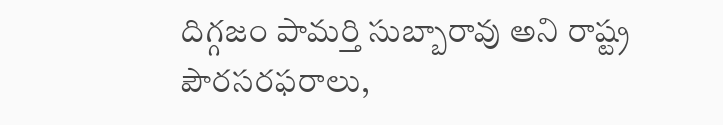దిగ్గజం పామర్తి సుబ్బారావు అని రాష్ట్ర పౌరసరఫరాలు,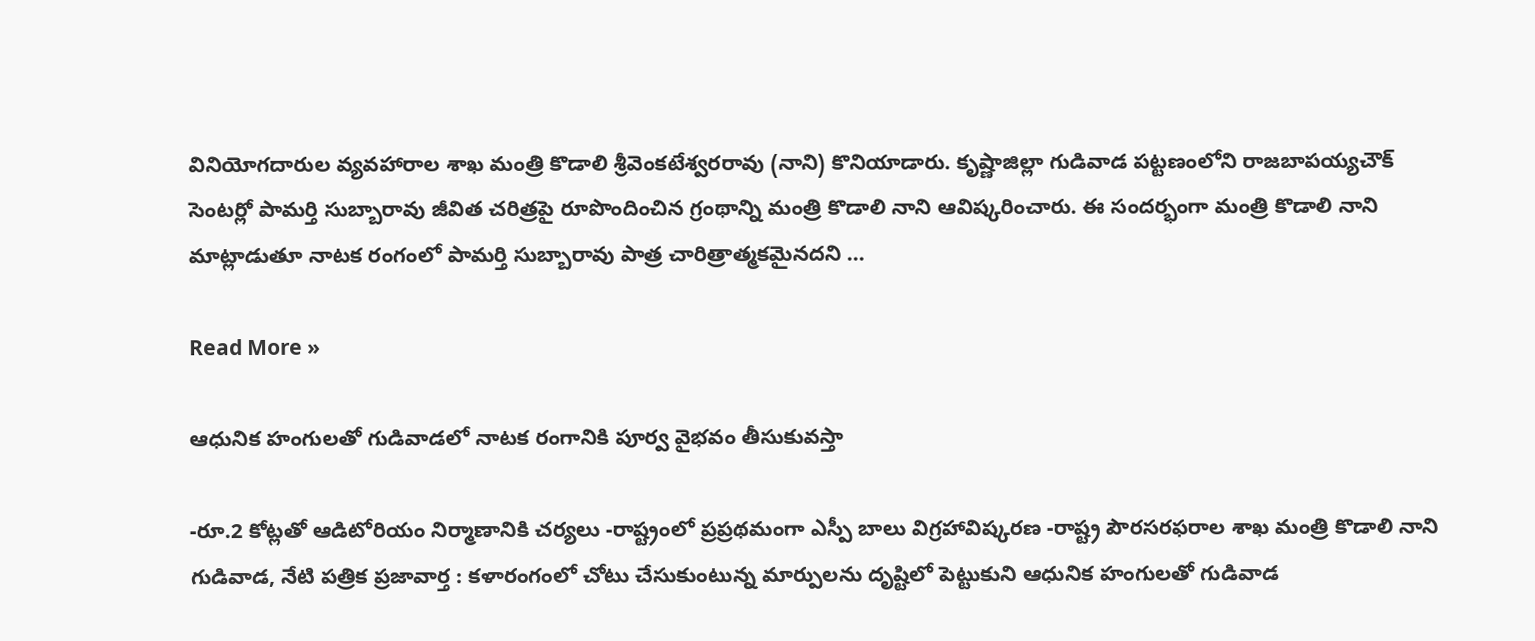వినియోగదారుల వ్యవహారాల శాఖ మంత్రి కొడాలి శ్రీవెంకటేశ్వరరావు (నాని) కొనియాడారు. కృష్ణాజిల్లా గుడివాడ పట్టణంలోని రాజబాపయ్యచౌక్ సెంటర్లో పామర్తి సుబ్బారావు జీవిత చరిత్రపై రూపొందించిన గ్రంథాన్ని మంత్రి కొడాలి నాని ఆవిష్కరించారు. ఈ సందర్భంగా మంత్రి కొడాలి నాని మాట్లాడుతూ నాటక రంగంలో పామర్తి సుబ్బారావు పాత్ర చారిత్రాత్మకమైనదని …

Read More »

ఆధునిక హంగులతో గుడివాడలో నాటక రంగానికి పూర్వ వైభవం తీసుకువస్తా

-రూ.2 కోట్లతో ఆడిటోరియం నిర్మాణానికి చర్యలు -రాష్ట్రంలో ప్రప్రథమంగా ఎస్పీ బాలు విగ్రహావిష్కరణ -రాష్ట్ర పౌరసరఫరాల శాఖ మంత్రి కొడాలి నాని గుడివాడ, నేటి పత్రిక ప్రజావార్త : కళారంగంలో చోటు చేసుకుంటున్న మార్పులను దృష్టిలో పెట్టుకుని ఆధునిక హంగులతో గుడివాడ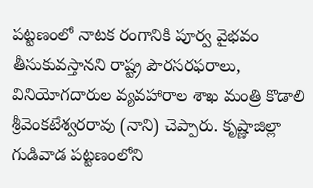పట్టణంలో నాటక రంగానికి పూర్వ వైభవం తీసుకువస్తానని రాష్ట్ర పౌరసరఫరాలు, వినియోగదారుల వ్యవహారాల శాఖ మంత్రి కొడాలి శ్రీవెంకటేశ్వరరావు (నాని) చెప్పారు. కృష్ణాజిల్లా గుడివాడ పట్టణంలోని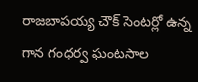రాజబాపయ్య చౌక్ సెంటర్లో ఉన్న గాన గంధర్వ ఘంటసాల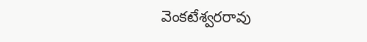వెంకటేశ్వరరావు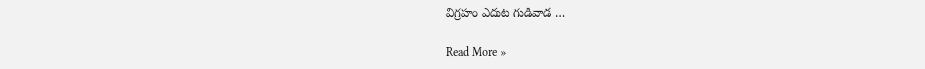విగ్రహం ఎదుట గుడివాడ …

Read More »